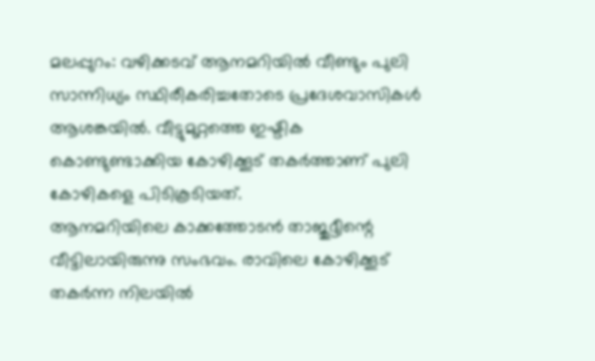മലപ്പുറം: വഴിക്കടവ് ആനമറിയിൽ വീണ്ടും പുലി സാന്നിധ്യം സ്ഥിരീകരിച്ചതോടെ പ്രദേശവാസികൾ ആശങ്കയിൽ. വീട്ടുമുറ്റത്തെ ഇഷ്ടിക കൊണ്ടുണ്ടാക്കിയ കോഴിക്കൂട് തകർത്താണ് പുലി കോഴികളെ പിടികൂടിയത്.
ആനമറിയിലെ കാക്കത്തോടൻ താജുദ്ദീന്റെ വീട്ടിലായിരുന്നു സംഭവം. രാവിലെ കോഴിക്കൂട് തകർന്ന നിലയിൽ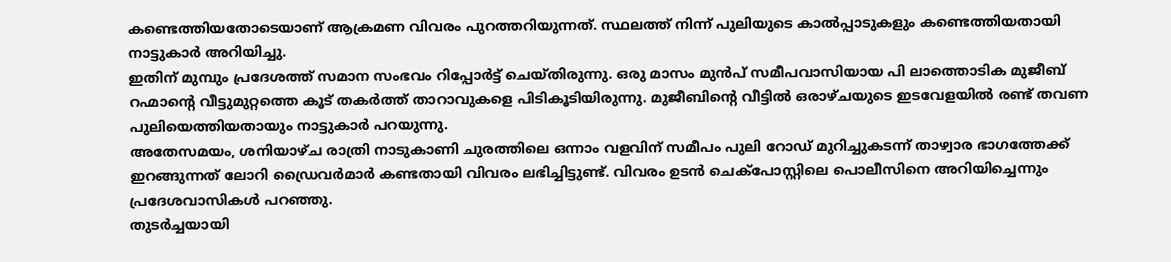കണ്ടെത്തിയതോടെയാണ് ആക്രമണ വിവരം പുറത്തറിയുന്നത്. സ്ഥലത്ത് നിന്ന് പുലിയുടെ കാൽപ്പാടുകളും കണ്ടെത്തിയതായി നാട്ടുകാർ അറിയിച്ചു.
ഇതിന് മുമ്പും പ്രദേശത്ത് സമാന സംഭവം റിപ്പോർട്ട് ചെയ്തിരുന്നു. ഒരു മാസം മുൻപ് സമീപവാസിയായ പി ലാത്തൊടിക മുജീബ് റഹ്മാന്റെ വീട്ടുമുറ്റത്തെ കൂട് തകർത്ത് താറാവുകളെ പിടികൂടിയിരുന്നു. മുജീബിന്റെ വീട്ടിൽ ഒരാഴ്ചയുടെ ഇടവേളയിൽ രണ്ട് തവണ പുലിയെത്തിയതായും നാട്ടുകാർ പറയുന്നു.
അതേസമയം, ശനിയാഴ്ച രാത്രി നാടുകാണി ചുരത്തിലെ ഒന്നാം വളവിന് സമീപം പുലി റോഡ് മുറിച്ചുകടന്ന് താഴ്വാര ഭാഗത്തേക്ക് ഇറങ്ങുന്നത് ലോറി ഡ്രൈവർമാർ കണ്ടതായി വിവരം ലഭിച്ചിട്ടുണ്ട്. വിവരം ഉടൻ ചെക്പോസ്റ്റിലെ പൊലീസിനെ അറിയിച്ചെന്നും പ്രദേശവാസികൾ പറഞ്ഞു.
തുടർച്ചയായി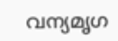വന്യമൃഗ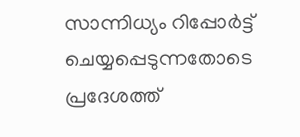സാന്നിധ്യം റിപ്പോർട്ട് ചെയ്യപ്പെടുന്നതോടെ പ്രദേശത്ത്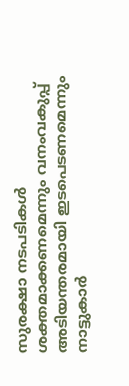സുരക്ഷാ നടപടികൾ ശക്തമാക്കണമെന്നും വനംവകുപ്പ് അടിയന്തരമായി ഇടപെടണമെന്നും നാട്ടുകാർ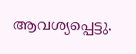ആവശ്യപ്പെട്ടു.